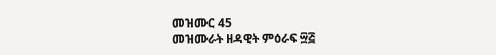መዝሙር 45
መዝሙራት ዘዳዊት ምዕራፍ ፵፭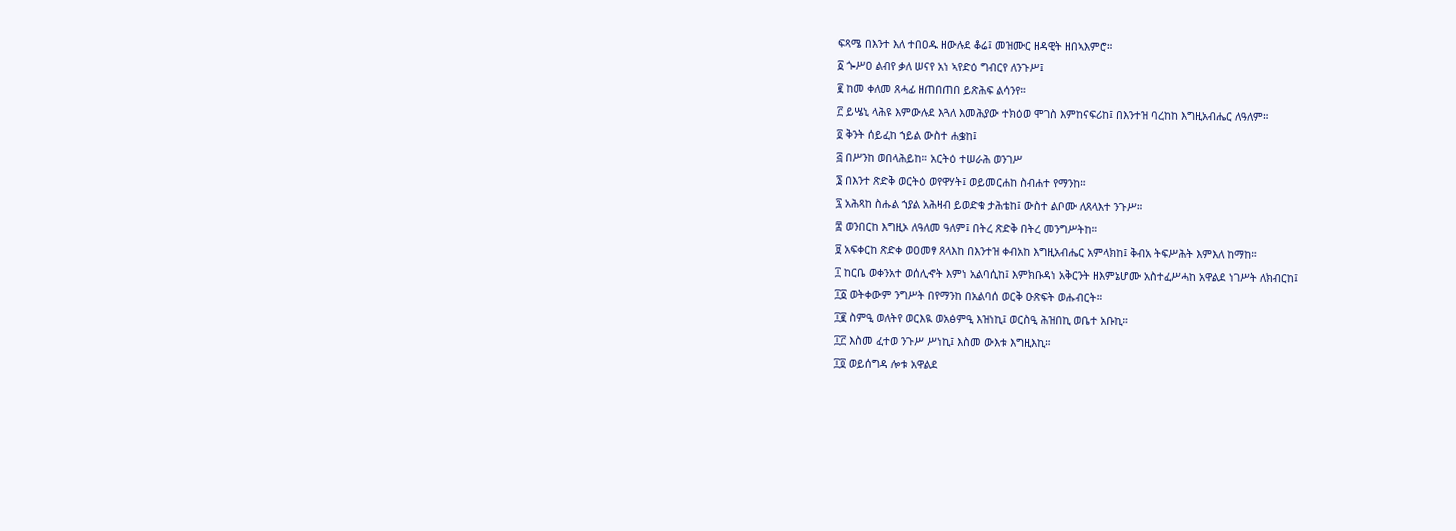ፍጻሜ በእንተ እለ ተበዐዱ ዘውሉደ ቆሬ፤ መዝሙር ዘዳዊት ዘበኣእምሮ።
፩ ጐሥዐ ልብየ ቃለ ሠናየ አነ ኣየድዕ ግብርየ ለንጉሥ፤
፪ ከመ ቀለመ ጸሓፊ ዘጠበጠበ ይጽሕፍ ልሳንየ።
፫ ይሤኒ ላሕዩ እምውሉደ እጓለ እመሕያው ተክዕወ ሞገስ እምከናፍሪከ፤ በእንተዝ ባረከከ እግዚአብሔር ለዓለም።
፬ ቅንት ሰይፈከ ኀይል ውስተ ሐቌከ፤
፭ በሥንከ ወበላሕይከ። አርትዕ ተሠራሕ ወንገሥ
፮ በእንተ ጽድቅ ወርትዕ ወየዋሃት፤ ወይመርሐከ ስብሐተ የማንከ።
፯ አሕጻከ ስሑል ኀያል አሕዛብ ይወድቁ ታሕቴከ፤ ውስተ ልቦሙ ለጸላእተ ንጉሥ።
፰ ወንበርከ እግዚኦ ለዓለመ ዓለም፤ በትረ ጽድቅ በትረ መንግሥትከ።
፱ አፍቀርከ ጽድቀ ወዐመፃ ጸላእከ በእንተዝ ቀብአከ እግዚአብሔር አምላክከ፤ ቅብአ ትፍሥሕት እምእለ ከማከ።
፲ ከርቤ ወቀንአተ ወሰሊኆት እምነ አልባሲከ፤ እምክቡዳነ አቅርንት ዘእምኔሆሙ አስተፈሥሓከ አዋልደ ነገሥት ለክብርከ፤
፲፩ ወትቀውም ንግሥት በየማንከ በአልባሰ ወርቅ ዑጽፍት ወሑብርት።
፲፪ ስምዒ ወለትየ ወርእዪ ወአፅምዒ እዝነኪ፤ ወርስዒ ሕዝበኪ ወቤተ አቡኪ።
፲፫ እስመ ፈተወ ንጉሥ ሥነኪ፤ እስመ ውእቱ እግዚእኪ።
፲፬ ወይሰግዳ ሎቱ አዋልደ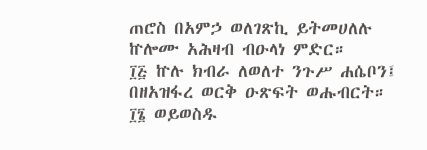ጠሮስ በአምኃ ወለገጽኪ ይትመሀለሉ ኵሎሙ አሕዛብ ብዑላነ ምድር።
፲፭ ኵሉ ክብራ ለወለተ ንጉሥ ሐሴቦን፤ በዘአዝፋረ ወርቅ ዑጽፍት ወሑብርት።
፲፮ ወይወስዱ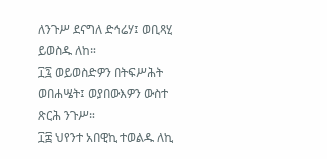ለንጉሥ ደናግለ ድኅሬሃ፤ ወቢጻሂ ይወስዱ ለከ።
፲፯ ወይወስድዎን በትፍሥሕት ወበሐሤት፤ ወያበውእዎን ውስተ ጽርሕ ንጉሥ።
፲፰ ህየንተ አበዊኪ ተወልዱ ለኪ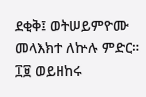ደቂቅ፤ ወትሠይምዮሙ መላእክተ ለኵሉ ምድር።
፲፱ ወይዘከሩ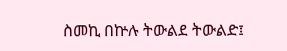ስመኪ በኵሉ ትውልደ ትውልድ፤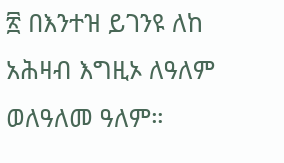፳ በእንተዝ ይገንዩ ለከ አሕዛብ እግዚኦ ለዓለም ወለዓለመ ዓለም።